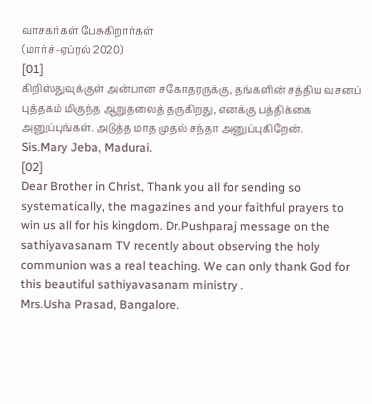வாசகர்கள் பேசுகிறார்கள்
(மார்ச்-ஏப்ரல் 2020)
[01]
கிறிஸ்துவுக்குள் அன்பான சகோதரருக்கு, தங்களின் சத்திய வசனப் புத்தகம் மிகுந்த ஆறுதலைத் தருகிறது, எனக்கு பத்திக்கை அனுப்புங்கள். அடுத்த மாத முதல் சந்தா அனுப்புகிறேன்.
Sis.Mary Jeba, Madurai.
[02]
Dear Brother in Christ, Thank you all for sending so systematically, the magazines and your faithful prayers to win us all for his kingdom. Dr.Pushparaj message on the sathiyavasanam TV recently about observing the holy communion was a real teaching. We can only thank God for this beautiful sathiyavasanam ministry .
Mrs.Usha Prasad, Bangalore.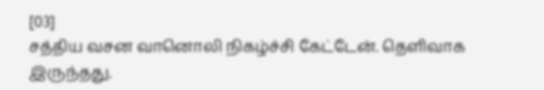[03]
சத்திய வசன வானொலி நிகழ்ச்சி கேட்டேன். தெளிவாக இருந்தது.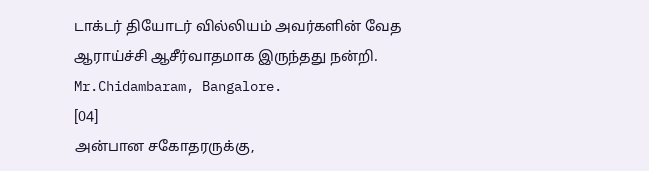டாக்டர் தியோடர் வில்லியம் அவர்களின் வேத ஆராய்ச்சி ஆசீர்வாதமாக இருந்தது நன்றி.
Mr.Chidambaram, Bangalore.
[04]
அன்பான சகோதரருக்கு,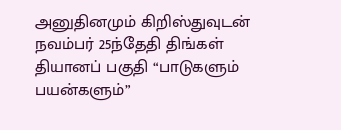அனுதினமும் கிறிஸ்துவுடன் நவம்பர் 25ந்தேதி திங்கள் தியானப் பகுதி “பாடுகளும் பயன்களும்”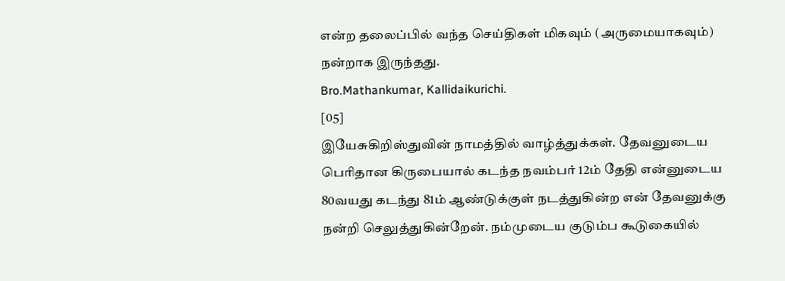என்ற தலைப்பில் வந்த செய்திகள் மிகவும் (அருமையாகவும்) நன்றாக இருந்தது.
Bro.Mathankumar, Kallidaikurichi.
[05]
இயேசுகிறிஸ்துவின் நாமத்தில் வாழ்த்துக்கள். தேவனுடைய பெரிதான கிருபையால் கடந்த நவம்பர் 12ம் தேதி என்னுடைய 80வயது கடந்து 81ம் ஆண்டுக்குள் நடத்துகின்ற என் தேவனுக்கு நன்றி செலுத்துகின்றேன். நம்முடைய குடும்ப கூடுகையில்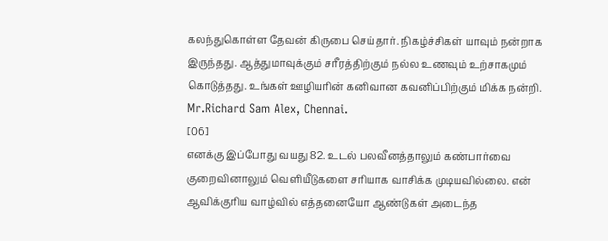கலந்துகொள்ள தேவன் கிருபை செய்தார். நிகழ்ச்சிகள் யாவும் நன்றாக இருந்தது. ஆத்துமாவுக்கும் சரீரத்திற்கும் நல்ல உணவும் உற்சாகமும் கொடுத்தது. உங்கள் ஊழியரின் கனிவான கவனிப்பிற்கும் மிக்க நன்றி.
Mr.Richard Sam Alex, Chennai.
[06]
எனக்கு இப்போது வயது 82. உடல் பலவீனத்தாலும் கண்பார்வை குறைவினாலும் வெளியீடுகளை சரியாக வாசிக்க முடியவில்லை. என் ஆவிக்குரிய வாழ்வில் எத்தனையோ ஆண்டுகள் அடைந்த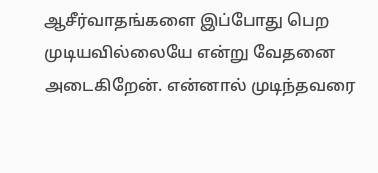ஆசீர்வாதங்களை இப்போது பெற முடியவில்லையே என்று வேதனை அடைகிறேன். என்னால் முடிந்தவரை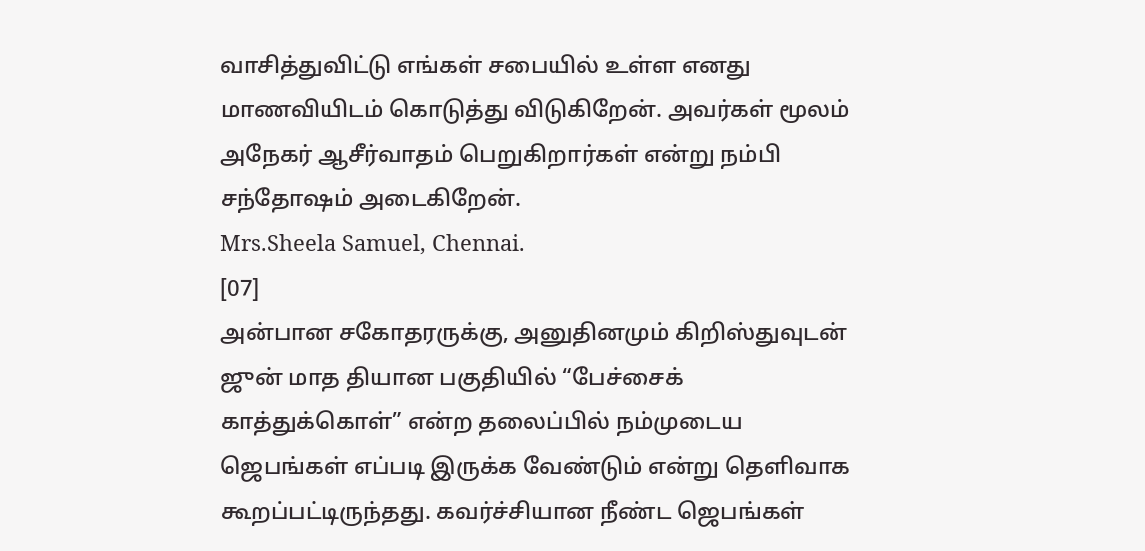வாசித்துவிட்டு எங்கள் சபையில் உள்ள எனது மாணவியிடம் கொடுத்து விடுகிறேன். அவர்கள் மூலம் அநேகர் ஆசீர்வாதம் பெறுகிறார்கள் என்று நம்பி சந்தோஷம் அடைகிறேன்.
Mrs.Sheela Samuel, Chennai.
[07]
அன்பான சகோதரருக்கு, அனுதினமும் கிறிஸ்துவுடன் ஜுன் மாத தியான பகுதியில் “பேச்சைக் காத்துக்கொள்” என்ற தலைப்பில் நம்முடைய ஜெபங்கள் எப்படி இருக்க வேண்டும் என்று தெளிவாக கூறப்பட்டிருந்தது. கவர்ச்சியான நீண்ட ஜெபங்கள்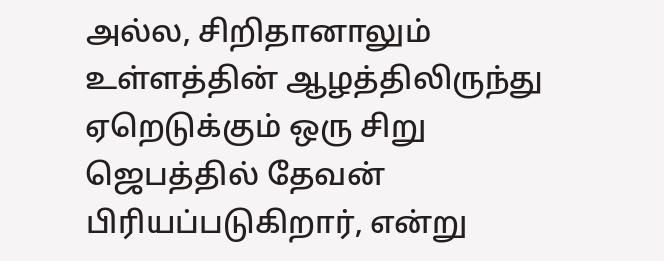அல்ல, சிறிதானாலும் உள்ளத்தின் ஆழத்திலிருந்து ஏறெடுக்கும் ஒரு சிறு ஜெபத்தில் தேவன் பிரியப்படுகிறார், என்று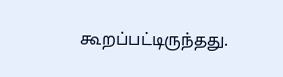கூறப்பட்டிருந்தது.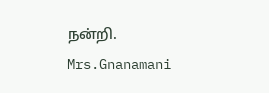நன்றி.
Mrs.Gnanamani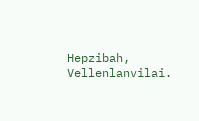Hepzibah, Vellenlanvilai.